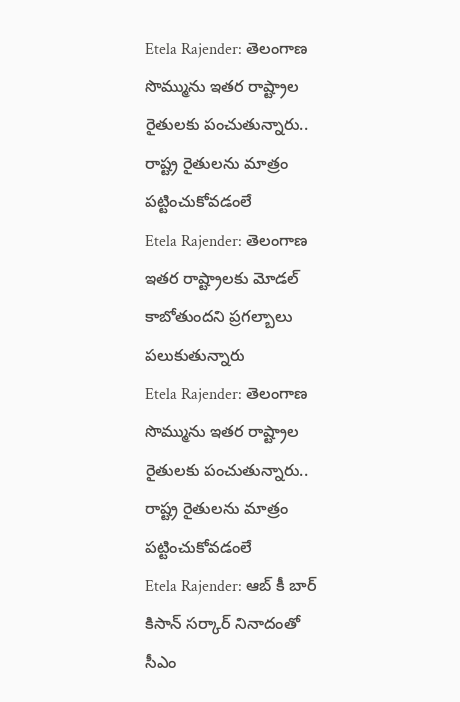Etela Rajender: తెలంగాణ సొమ్మును ఇతర రాష్ట్రాల రైతులకు పంచుతున్నారు.. రాష్ట్ర రైతులను మాత్రం పట్టించుకోవడంలే
Etela Rajender: తెలంగాణ ఇతర రాష్ట్రాలకు మోడల్ కాబోతుందని ప్రగల్బాలు పలుకుతున్నారు
Etela Rajender: తెలంగాణ సొమ్మును ఇతర రాష్ట్రాల రైతులకు పంచుతున్నారు.. రాష్ట్ర రైతులను మాత్రం పట్టించుకోవడంలే
Etela Rajender: ఆబ్ కీ బార్ కిసాన్ సర్కార్ నినాదంతో సీఎం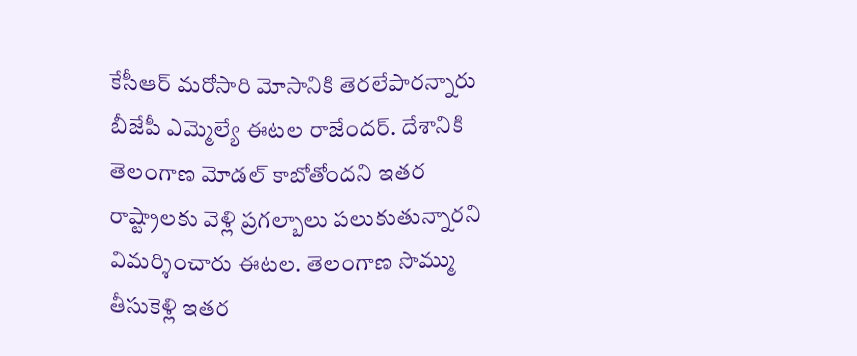కేసీఆర్ మరోసారి మోసానికి తెరలేపారన్నారు బీజేపీ ఎమ్మెల్యే ఈటల రాజేందర్. దేశానికి తెలంగాణ మోడల్ కాబోతోందని ఇతర రాష్ట్రాలకు వెళ్లి ప్రగల్బాలు పలుకుతున్నారని విమర్శించారు ఈటల. తెలంగాణ సొమ్ము తీసుకెళ్లి ఇతర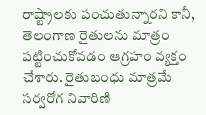రాష్ట్రాలకు పంచుతున్నారని కానీ, తెలంగాణ రైతులను మాత్రం పట్టించుకోవడం ఆగ్రహం వ్యక్తం చేశారు. రైతుబంధు మాత్రమే సర్వరోగ నివారిణి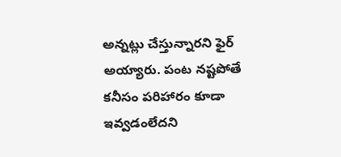అన్నట్లు చేస్తున్నారని ఫైర్ అయ్యారు. పంట నష్టపోతే కనీసం పరిహారం కూడా ఇవ్వడంలేదని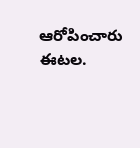ఆరోపించారు ఈటల.